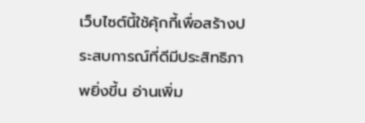เว็บไซต์นี้ใช้คุ้กกี้เพื่อสร้างประสบการณ์ที่ดีมีประสิทธิภาพยิ่งขี้น อ่านเพิ่ม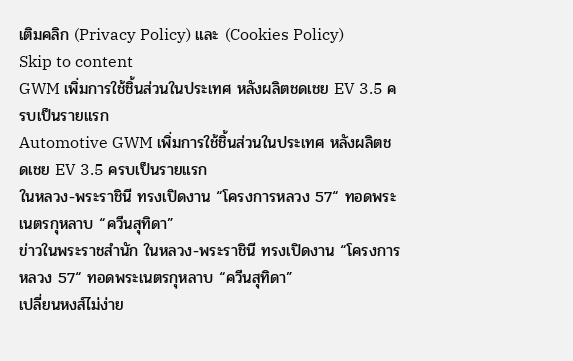เติมคลิก (Privacy Policy) และ (Cookies Policy)
Skip to content
GWM เพิ่มการใช้ชิ้นส่วนในประเทศ หลังผลิตชดเชย EV 3.5 ครบเป็นรายแรก
Automotive GWM เพิ่มการใช้ชิ้นส่วนในประเทศ หลังผลิตชดเชย EV 3.5 ครบเป็นรายแรก
ในหลวง-พระราชินี ทรงเปิดงาน “โครงการหลวง 57“ ทอดพระเนตรกุหลาบ “ควีนสุทิดา”
ข่าวในพระราชสำนัก ในหลวง-พระราชินี ทรงเปิดงาน “โครงการหลวง 57“ ทอดพระเนตรกุหลาบ “ควีนสุทิดา”
เปลี่ยนหงส์ไม่ง่าย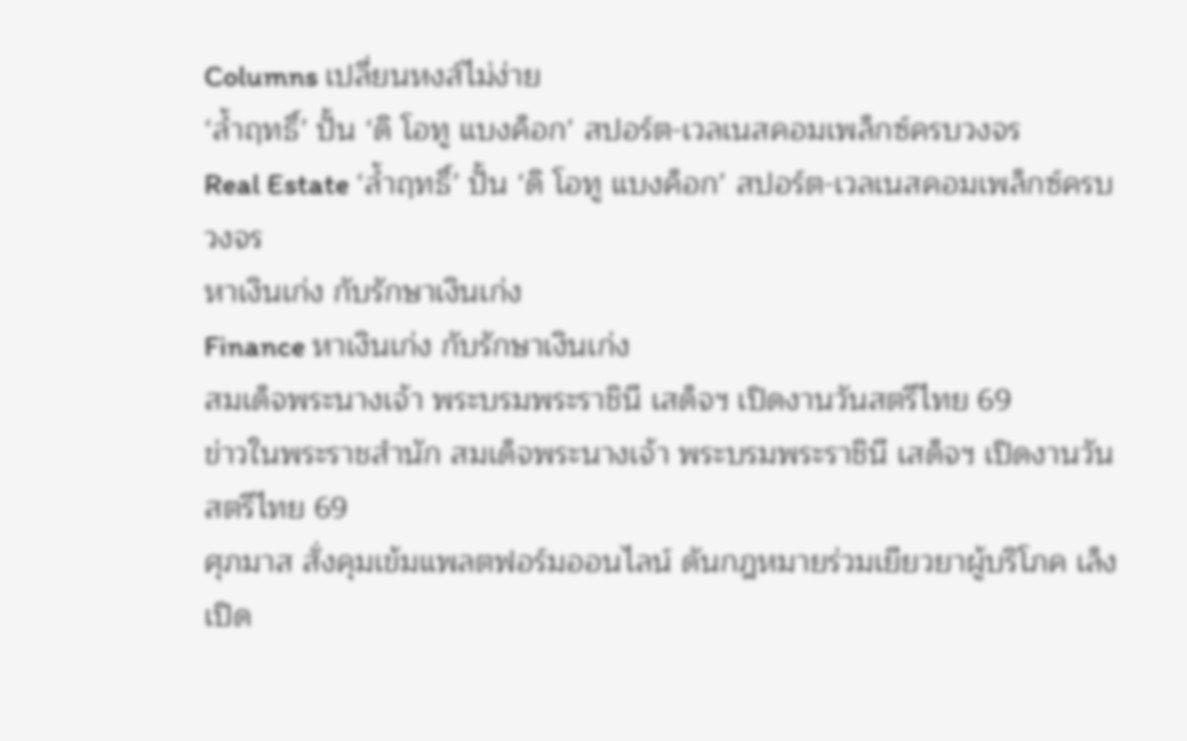Columns เปลี่ยนหงส์ไม่ง่าย
‘ล้ำฤทธิ์’ ปั้น ‘ดิ โอทู แบงค็อก’ สปอร์ต-เวลเนสคอมเพล็กซ์ครบวงจร
Real Estate ‘ล้ำฤทธิ์’ ปั้น ‘ดิ โอทู แบงค็อก’ สปอร์ต-เวลเนสคอมเพล็กซ์ครบวงจร
หาเงินเก่ง กับรักษาเงินเก่ง
Finance หาเงินเก่ง กับรักษาเงินเก่ง
สมเด็จพระนางเจ้า พระบรมพระราชินี เสด็จฯ เปิดงานวันสตรีไทย 69
ข่าวในพระราชสำนัก สมเด็จพระนางเจ้า พระบรมพระราชินี เสด็จฯ เปิดงานวันสตรีไทย 69
ศุภมาส สั่งคุมเข้มแพลตฟอร์มออนไลน์ ดันกฎหมายร่วมเยียวยาผู้บริโภค เล็งเปิด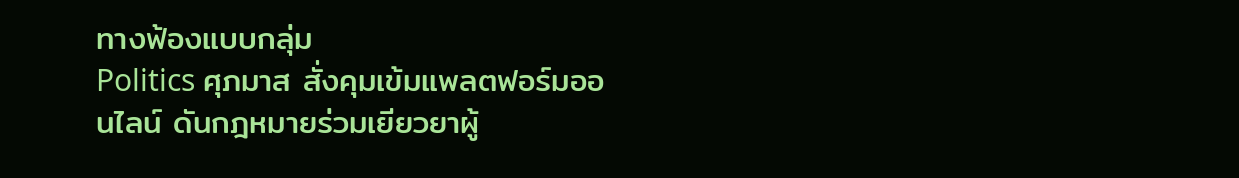ทางฟ้องแบบกลุ่ม
Politics ศุภมาส สั่งคุมเข้มแพลตฟอร์มออนไลน์ ดันกฎหมายร่วมเยียวยาผู้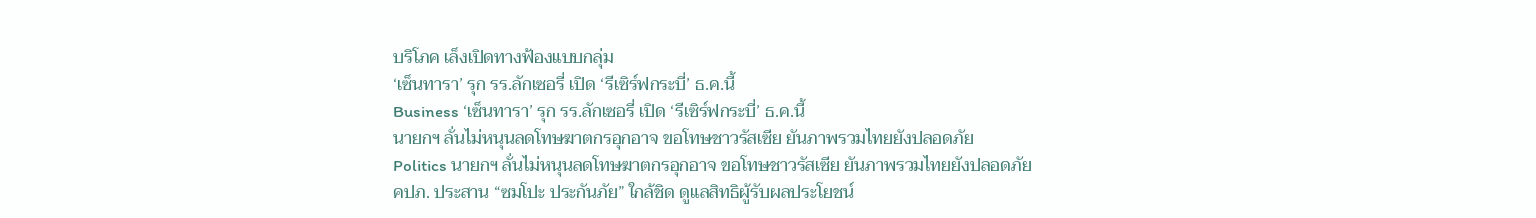บริโภค เล็งเปิดทางฟ้องแบบกลุ่ม
‘เซ็นทารา’ รุก รร.ลักเซอรี่ เปิด ‘รีเซิร์ฟกระบี่’ ธ.ค.นี้
Business ‘เซ็นทารา’ รุก รร.ลักเซอรี่ เปิด ‘รีเซิร์ฟกระบี่’ ธ.ค.นี้
นายกฯ ลั่นไม่หนุนลดโทษฆาตกรอุกอาจ ขอโทษชาวรัสเซีย ยันภาพรวมไทยยังปลอดภัย
Politics นายกฯ ลั่นไม่หนุนลดโทษฆาตกรอุกอาจ ขอโทษชาวรัสเซีย ยันภาพรวมไทยยังปลอดภัย
คปภ. ประสาน “ซมโปะ ประกันภัย” ใกล้ชิด ดูแลสิทธิผู้รับผลประโยชน์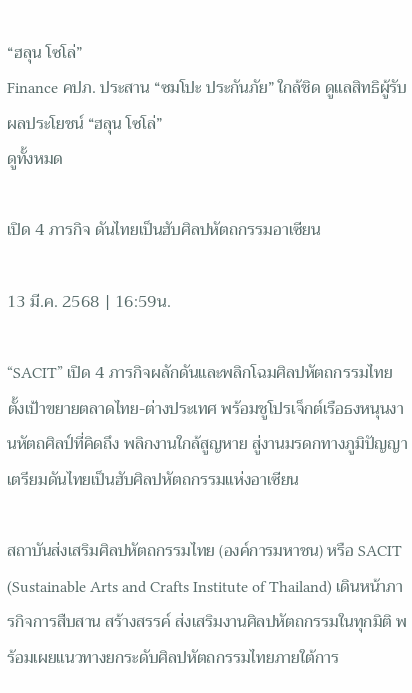“ฮลุน โซโล่”
Finance คปภ. ประสาน “ซมโปะ ประกันภัย” ใกล้ชิด ดูแลสิทธิผู้รับผลประโยชน์ “ฮลุน โซโล่”
ดูทั้งหมด

เปิด 4 ภารกิจ ดันไทยเป็นฮับศิลปหัตถกรรมอาเซียน

13 มี.ค. 2568 | 16:59น.

“SACIT” เปิด 4 ภารกิจผลักดันและพลิกโฉมศิลปหัตถกรรมไทย ตั้งเป้าขยายตลาดไทย-ต่างประเทศ พร้อมชูโปรเจ็กต์เรือธงหนุนงานหัตถศิลป์ที่คิดถึง พลิกงานใกล้สูญหาย สู่งานมรดกทางภูมิปัญญา เตรียมดันไทยเป็นฮับศิลปหัตถกรรมแห่งอาเซียน

สถาบันส่งเสริมศิลปหัตถกรรมไทย (องค์การมหาชน) หรือ SACIT (Sustainable Arts and Crafts Institute of Thailand) เดินหน้าภารกิจการสืบสาน สร้างสรรค์ ส่งเสริมงานศิลปหัตถกรรมในทุกมิติ พร้อมเผยแนวทางยกระดับศิลปหัตถกรรมไทยภายใต้การ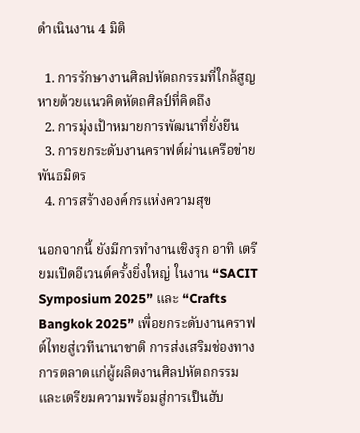ดำเนินงาน 4 มิติ

  1. การรักษางานศิลปหัตถกรรมที่ใกล้สูญหายด้วยแนวคิดหัตถศิลป์ที่คิดถึง
  2. การมุ่งเป้าหมายการพัฒนาที่ยั่งยืน
  3. การยกระดับงานคราฟต์ผ่านเครือข่ายพันธมิตร
  4. การสร้างองค์กรแห่งความสุข

นอกจากนี้ ยังมีการทำงานเชิงรุก อาทิ เตรียมเปิดอีเวนต์ครั้งยิ่งใหญ่ ในงาน “SACIT Symposium 2025” และ “Crafts Bangkok 2025” เพื่อยกระดับงานคราฟต์ไทยสู่เวทีนานาชาติ การส่งเสริมช่องทางการตลาดแก่ผู้ผลิตงานศิลปหัตถกรรม และเตรียมความพร้อมสู่การเป็นฮับ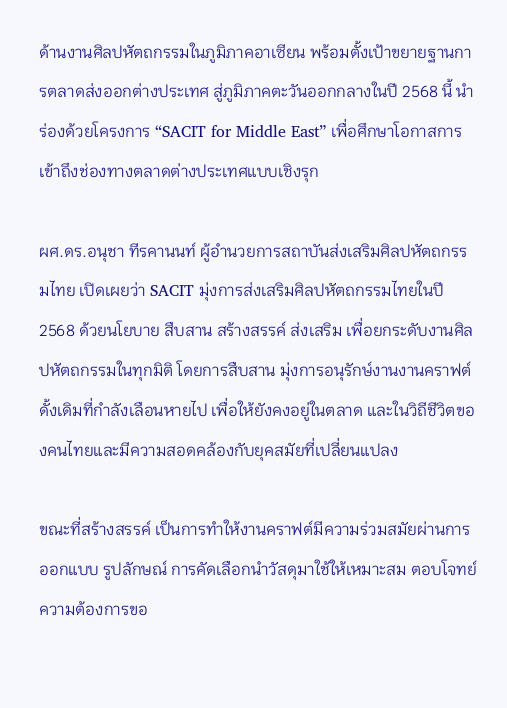ด้านงานศิลปหัตถกรรมในภูมิภาคอาเซียน พร้อมตั้งเป้าขยายฐานการตลาดส่งออกต่างประเทศ สู่ภูมิภาคตะวันออกกลางในปี 2568 นี้ นำร่องด้วยโครงการ “SACIT for Middle East” เพื่อศึกษาโอกาสการเข้าถึงช่องทางตลาดต่างประเทศแบบเชิงรุก

ผศ.ดร.อนุชา ทีรคานนท์ ผู้อำนวยการสถาบันส่งเสริมศิลปหัตถกรรมไทย เปิดเผยว่า SACIT มุ่งการส่งเสริมศิลปหัตถกรรมไทยในปี 2568 ด้วยนโยบาย สืบสาน สร้างสรรค์ ส่งเสริม เพื่อยกระดับงานศิลปหัตถกรรมในทุกมิติ โดยการสืบสาน มุ่งการอนุรักษ์งานงานคราฟต์ดั้งเดิมที่กำลังเลือนหายไป เพื่อให้ยังคงอยู่ในตลาด และในวิถีชีวิตของคนไทยและมีความสอดคล้องกับยุคสมัยที่เปลี่ยนแปลง

ขณะที่สร้างสรรค์ เป็นการทำให้งานคราฟต์มีความร่วมสมัยผ่านการออกแบบ รูปลักษณ์ การคัดเลือกนำวัสดุมาใช้ให้เหมาะสม ตอบโจทย์ความต้องการขอ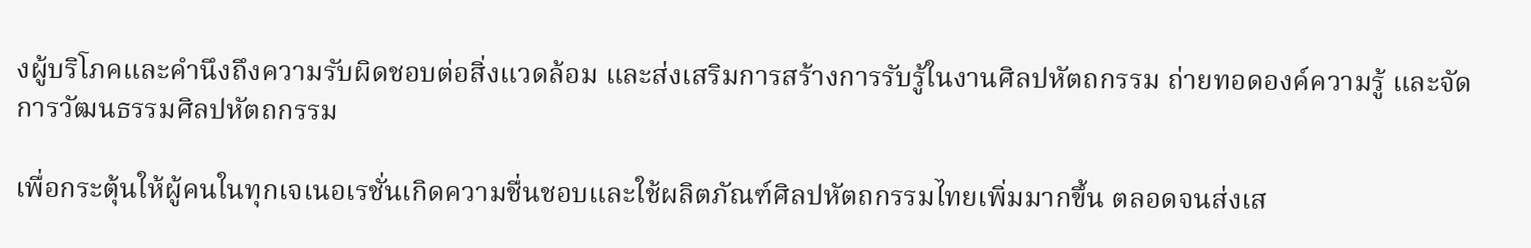งผู้บริโภคและคำนึงถึงความรับผิดชอบต่อสิ่งแวดล้อม และส่งเสริมการสร้างการรับรู้ในงานศิลปหัตถกรรม ถ่ายทอดองค์ความรู้ และจัดการวัฒนธรรมศิลปหัตถกรรม

เพื่อกระตุ้นให้ผู้คนในทุกเจเนอเรชั่นเกิดความชื่นชอบและใช้ผลิตภัณฑ์ศิลปหัตถกรรมไทยเพิ่มมากขึ้น ตลอดจนส่งเส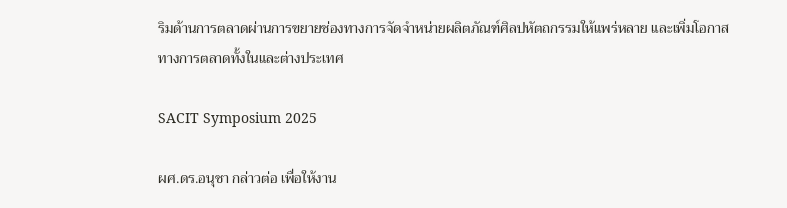ริมด้านการตลาดผ่านการขยายช่องทางการจัดจำหน่ายผลิตภัณฑ์ศิลปหัตถกรรมให้แพร่หลาย และเพิ่มโอกาสทางการตลาดทั้งในและต่างประเทศ

SACIT Symposium 2025

ผศ.ดร.อนุชา กล่าวต่อ เพื่อให้งาน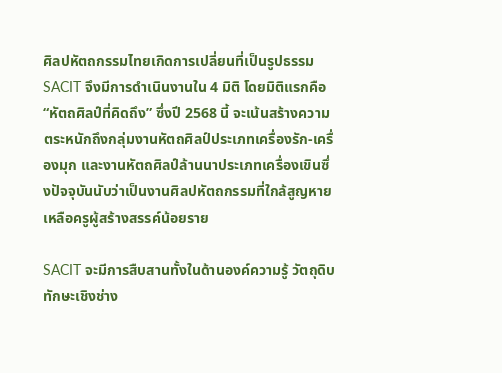ศิลปหัตถกรรมไทยเกิดการเปลี่ยนที่เป็นรูปธรรม SACIT จึงมีการดำเนินงานใน 4 มิติ โดยมิติแรกคือ “หัตถศิลป์ที่คิดถึง” ซึ่งปี 2568 นี้ จะเน้นสร้างความตระหนักถึงกลุ่มงานหัตถศิลป์ประเภทเครื่องรัก-เครื่องมุก และงานหัตถศิลป์ล้านนาประเภทเครื่องเขินซึ่งปัจจุบันนับว่าเป็นงานศิลปหัตถกรรมที่ใกล้สูญหาย เหลือครูผู้สร้างสรรค์น้อยราย

SACIT จะมีการสืบสานทั้งในด้านองค์ความรู้ วัตถุดิบ ทักษะเชิงช่าง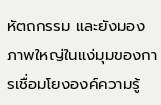หัตถกรรม และยังมองภาพใหญ่ในแง่มุมของการเชื่อมโยงองค์ความรู้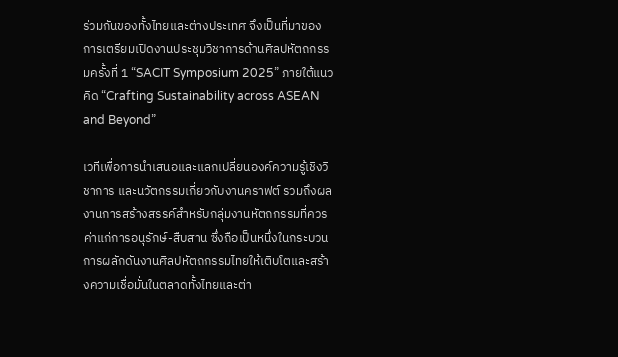ร่วมกันของทั้งไทยและต่างประเทศ จึงเป็นที่มาของการเตรียมเปิดงานประชุมวิชาการด้านศิลปหัตถกรรมครั้งที่ 1 “SACIT Symposium 2025” ภายใต้แนวคิด “Crafting Sustainability across ASEAN and Beyond”

เวทีเพื่อการนำเสนอและแลกเปลี่ยนองค์ความรู้เชิงวิชาการ และนวัตกรรมเกี่ยวกับงานคราฟต์ รวมถึงผลงานการสร้างสรรค์สำหรับกลุ่มงานหัตถกรรมที่ควรค่าแก่การอนุรักษ์-สืบสาน ซึ่งถือเป็นหนึ่งในกระบวนการผลักดันงานศิลปหัตถกรรมไทยให้เติบโตและสร้างความเชื่อมั่นในตลาดทั้งไทยและต่า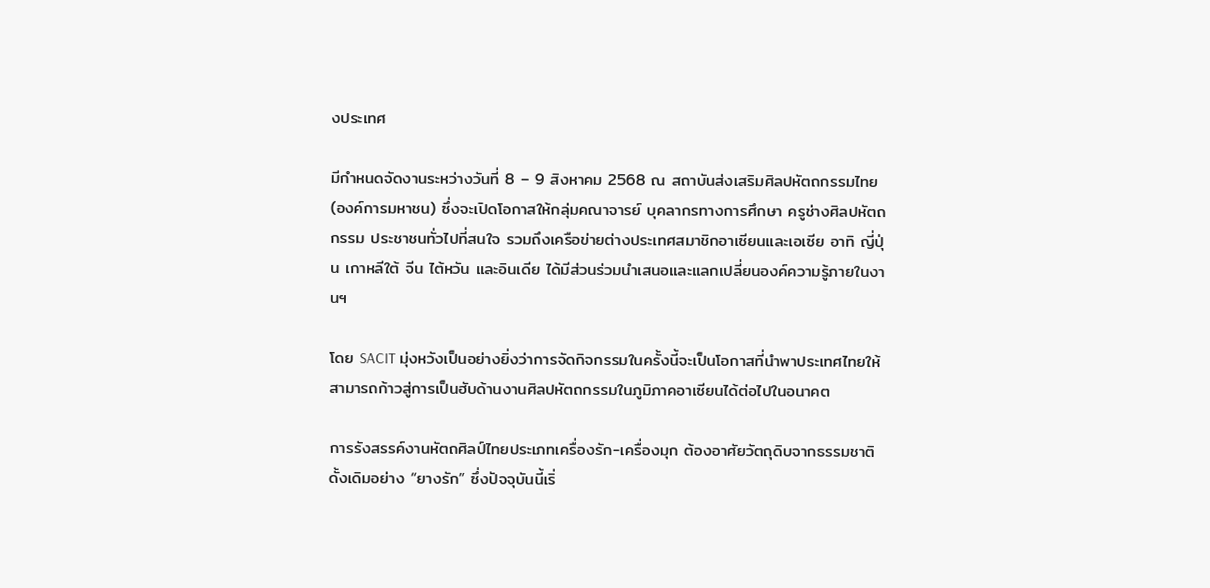งประเทศ

มีกำหนดจัดงานระหว่างวันที่ 8 – 9 สิงหาคม 2568 ณ สถาบันส่งเสริมศิลปหัตถกรรมไทย (องค์การมหาชน) ซึ่งจะเปิดโอกาสให้กลุ่มคณาจารย์ บุคลากรทางการศึกษา ครูช่างศิลปหัตถกรรม ประชาชนทั่วไปที่สนใจ รวมถึงเครือข่ายต่างประเทศสมาชิกอาเซียนและเอเซีย อาทิ ญี่ปุ่น เกาหลีใต้ จีน ไต้หวัน และอินเดีย ได้มีส่วนร่วมนำเสนอและแลกเปลี่ยนองค์ความรู้ภายในงานฯ

โดย SACIT มุ่งหวังเป็นอย่างยิ่งว่าการจัดกิจกรรมในครั้งนี้จะเป็นโอกาสที่นำพาประเทศไทยให้สามารถก้าวสู่การเป็นฮับด้านงานศิลปหัตถกรรมในภูมิภาคอาเซียนได้ต่อไปในอนาคต

การรังสรรค์งานหัตถศิลป์ไทยประเภทเครื่องรัก-เครื่องมุก ต้องอาศัยวัตถุดิบจากธรรมชาติดั้งเดิมอย่าง “ยางรัก” ซึ่งปัจจุบันนี้เริ่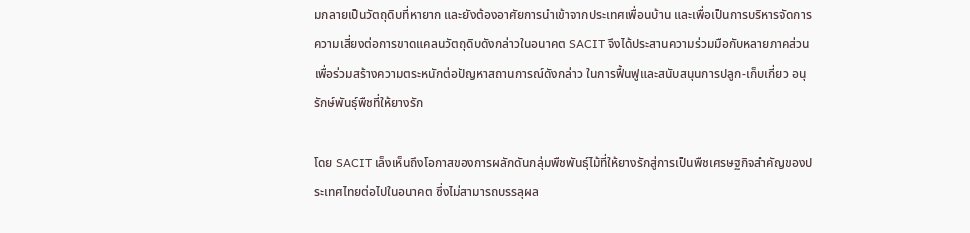มกลายเป็นวัตถุดิบที่หายาก และยังต้องอาศัยการนำเข้าจากประเทศเพื่อนบ้าน และเพื่อเป็นการบริหารจัดการความเสี่ยงต่อการขาดแคลนวัตถุดิบดังกล่าวในอนาคต SACIT จึงได้ประสานความร่วมมือกับหลายภาคส่วนเพื่อร่วมสร้างความตระหนักต่อปัญหาสถานการณ์ดังกล่าว ในการฟื้นฟูและสนับสนุนการปลูก-เก็บเกี่ยว อนุรักษ์พันธุ์พืชที่ให้ยางรัก

โดย SACIT เล็งเห็นถึงโอกาสของการผลักดันกลุ่มพืชพันธุ์ไม้ที่ให้ยางรักสู่การเป็นพืชเศรษฐกิจสำคัญของประเทศไทยต่อไปในอนาคต ซึ่งไม่สามารถบรรลุผล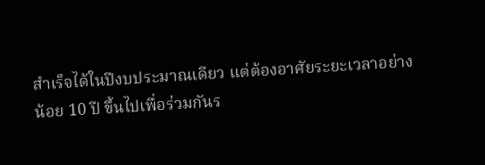สำเร็จได้ในปีงบประมาณเดียว แต่ต้องอาศัยระยะเวลาอย่างน้อย 10 ปี ขึ้นไปเพื่อร่วมกันร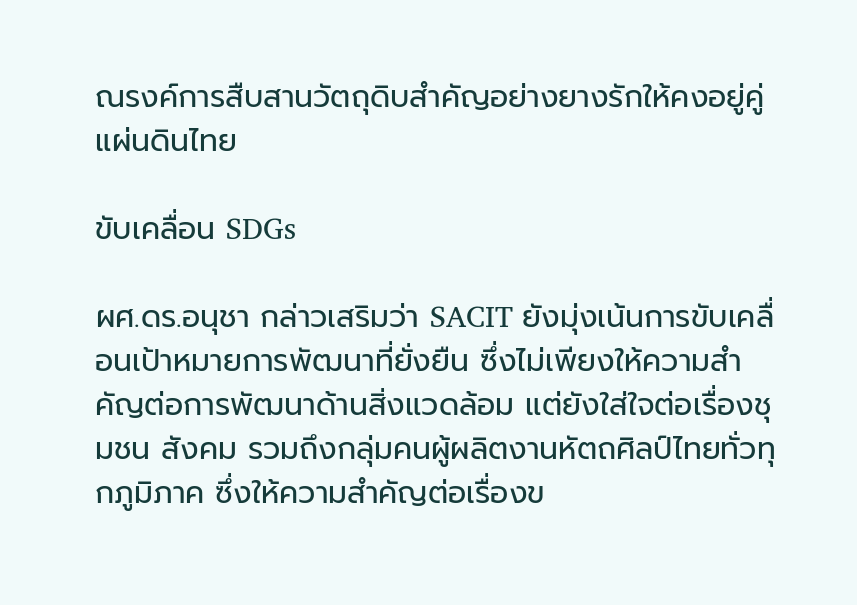ณรงค์การสืบสานวัตถุดิบสำคัญอย่างยางรักให้คงอยู่คู่แผ่นดินไทย

ขับเคลื่อน SDGs

ผศ.ดร.อนุชา กล่าวเสริมว่า SACIT ยังมุ่งเน้นการขับเคลื่อนเป้าหมายการพัฒนาที่ยั่งยืน ซึ่งไม่เพียงให้ความสำคัญต่อการพัฒนาด้านสิ่งแวดล้อม แต่ยังใส่ใจต่อเรื่องชุมชน สังคม รวมถึงกลุ่มคนผู้ผลิตงานหัตถศิลป์ไทยทั่วทุกภูมิภาค ซึ่งให้ความสำคัญต่อเรื่องข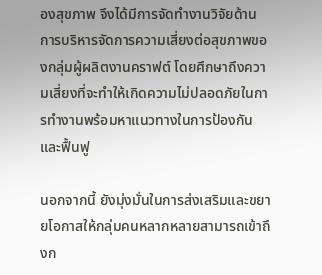องสุขภาพ จึงได้มีการจัดทำงานวิจัยด้านการบริหารจัดการความเสี่ยงต่อสุขภาพของกลุ่มผู้ผลิตงานคราฟต์ โดยศึกษาถึงความเสี่ยงที่จะทำให้เกิดความไม่ปลอดภัยในการทำงานพร้อมหาแนวทางในการป้องกันและฟื้นฟู

นอกจากนี้ ยังมุ่งมั่นในการส่งเสริมและขยายโอกาสให้กลุ่มคนหลากหลายสามารถเข้าถึงก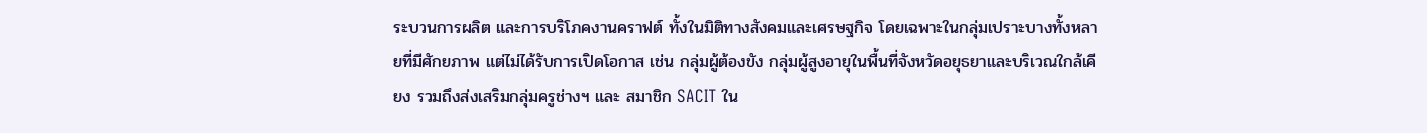ระบวนการผลิต และการบริโภคงานคราฟต์ ทั้งในมิติทางสังคมและเศรษฐกิจ โดยเฉพาะในกลุ่มเปราะบางทั้งหลายที่มีศักยภาพ แต่ไม่ได้รับการเปิดโอกาส เช่น กลุ่มผู้ต้องขัง กลุ่มผู้สูงอายุในพื้นที่จังหวัดอยุธยาและบริเวณใกล้เคียง รวมถึงส่งเสริมกลุ่มครูช่างฯ และ สมาชิก SACIT ใน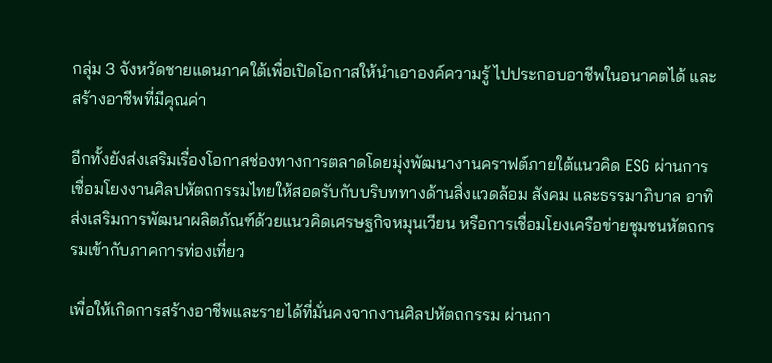กลุ่ม 3 จังหวัดชายแดนภาคใต้เพื่อเปิดโอกาสให้นำเอาองค์ความรู้ ไปประกอบอาชีพในอนาคตได้ และสร้างอาชีพที่มีคุณค่า

อีกทั้งยังส่งเสริมเรื่องโอกาสช่องทางการตลาดโดยมุ่งพัฒนางานคราฟต์ภายใต้แนวคิด ESG ผ่านการเชื่อมโยงงานศิลปหัตถกรรมไทยให้สอดรับกับบริบททางด้านสิ่งแวดล้อม สังคม และธรรมาภิบาล อาทิ ส่งเสริมการพัฒนาผลิตภัณฑ์ด้วยแนวคิดเศรษฐกิจหมุนเวียน หรือการเชื่อมโยงเครือข่ายชุมชนหัตถกรรมเข้ากับภาคการท่องเที่ยว

เพื่อให้เกิดการสร้างอาชีพและรายได้ที่มั่นคงจากงานศิลปหัตถกรรม ผ่านกา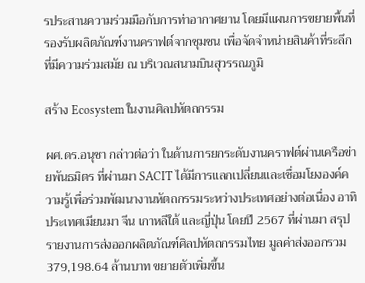รประสานความร่วมมือกับการท่าอากาศยาน โดยมีแผนการขยายพื้นที่รองรับผลิตภัณฑ์งานคราฟต์จากชุมชน เพื่อจัดจำหน่ายสินค้าที่ระลึกที่มีความร่วมสมัย ณ บริเวณสนามบินสุวรรณภูมิ

สร้าง Ecosystem ในงานศิลปหัตถกรรม

ผศ.ดร.อนุชา กล่าวต่อว่า ในด้านการยกระดับงานคราฟต์ผ่านเครือข่ายพันธมิตร ที่ผ่านมา SACIT ได้มีการแลกเปลี่ยนและเชื่อมโยงองค์ความรู้เพื่อร่วมพัฒนางานหัตถกรรมระหว่างประเทศอย่างต่อเนื่อง อาทิ ประเทศเมียนมา จีน เกาหลีใต้ และญี่ปุ่น โดยปี 2567 ที่ผ่านมา สรุปรายงานการส่งออกผลิตภัณฑ์ศิลปหัตถกรรมไทย มูลค่าส่งออกรวม 379,198.64 ล้านบาท ขยายตัวเพิ่มขึ้น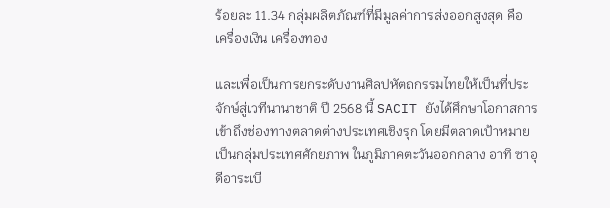ร้อยละ 11.34 กลุ่มผลิตภัณฑ์ที่มีมูลค่าการส่งออกสูงสุด คือ เครื่องเงิน เครื่องทอง

และเพื่อเป็นการยกระดับงานศิลปหัตถกรรมไทยให้เป็นที่ประจักษ์สู่เวทีนานาชาติ ปี 2568 นี้ SACIT ยังได้ศึกษาโอกาสการเข้าถึงช่องทางตลาดต่างประเทศเชิงรุก โดยมีตลาดเป้าหมายเป็นกลุ่มประเทศศักยภาพ ในภูมิภาคตะวันออกกลาง อาทิ ซาอุดีอาระเบี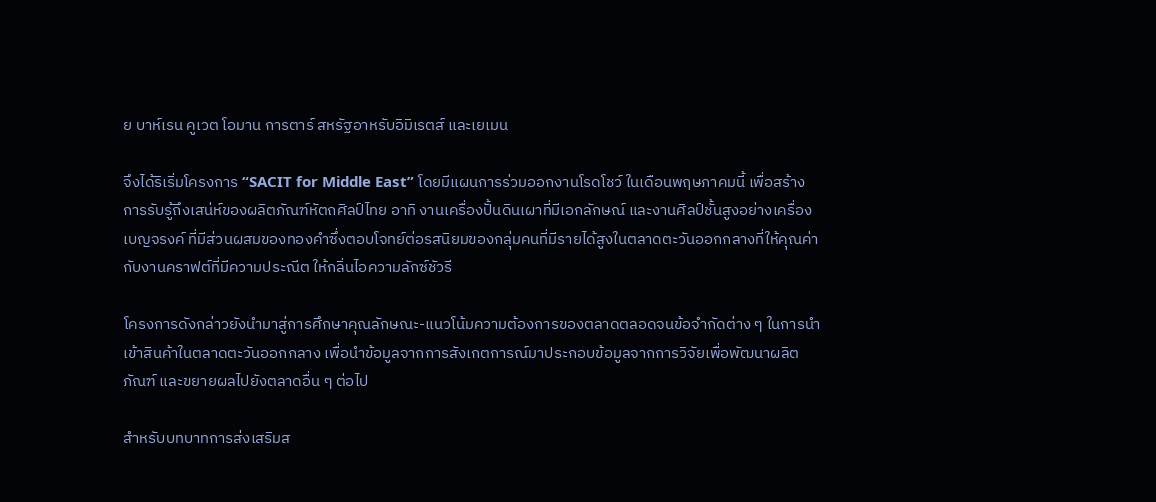ย บาห์เรน คูเวต โอมาน การตาร์ สหรัฐอาหรับอิมิเรตส์ และเยเมน

จึงได้ริเริ่มโครงการ “SACIT for Middle East” โดยมีแผนการร่วมออกงานโรดโชว์ ในเดือนพฤษภาคมนี้ เพื่อสร้างการรับรู้ถึงเสน่ห์ของผลิตภัณฑ์หัตถศิลป์ไทย อาทิ งานเครื่องปั้นดินเผาที่มีเอกลักษณ์ และงานศิลป์ชั้นสูงอย่างเครื่องเบญจรงค์ ที่มีส่วนผสมของทองคำซึ่งตอบโจทย์ต่อรสนิยมของกลุ่มคนที่มีรายได้สูงในตลาดตะวันออกกลางที่ให้คุณค่ากับงานคราฟต์ที่มีความประณีต ให้กลิ่นไอความลักซ์ชัวรี

โครงการดังกล่าวยังนำมาสู่การศึกษาคุณลักษณะ-แนวโน้มความต้องการของตลาดตลอดจนข้อจำกัดต่าง ๆ ในการนำเข้าสินค้าในตลาดตะวันออกกลาง เพื่อนำข้อมูลจากการสังเกตการณ์มาประกอบข้อมูลจากการวิจัยเพื่อพัฒนาผลิตภัณฑ์ และขยายผลไปยังตลาดอื่น ๆ ต่อไป

สำหรับบทบาทการส่งเสริมส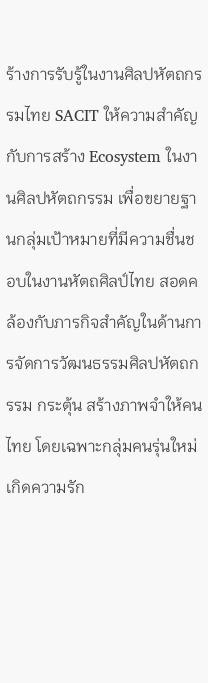ร้างการรับรู้ในงานศิลปหัตถกรรมไทย SACIT ให้ความสำคัญกับการสร้าง Ecosystem ในงานศิลปหัตถกรรม เพื่อขยายฐานกลุ่มเป้าหมายที่มีความชื่นชอบในงานหัตถศิลป์ไทย สอดคล้องกับภารกิจสำคัญในด้านการจัดการวัฒนธรรมศิลปหัตถกรรม กระตุ้น สร้างภาพจำให้คนไทย โดยเฉพาะกลุ่มคนรุ่นใหม่เกิดความรัก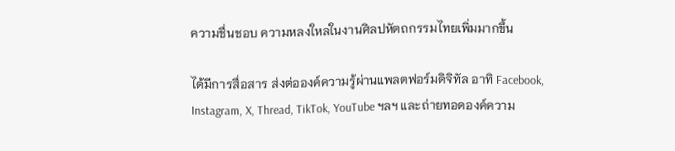ความชื่นชอบ ความหลงใหลในงานศิลปหัตถกรรมไทยเพิ่มมากขึ้น

ได้มีการสื่อสาร ส่งต่อองค์ความรู้ผ่านแพลตฟอร์มดิจิทัล อาทิ Facebook, Instagram, X, Thread, TikTok, YouTube ฯลฯ และถ่ายทอดองค์ความ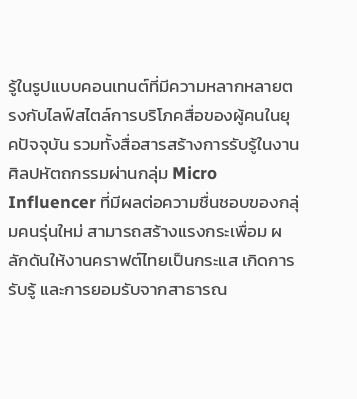รู้ในรูปแบบคอนเทนต์ที่มีความหลากหลายตรงกับไลฟ์สไตล์การบริโภคสื่อของผู้คนในยุคปัจจุบัน รวมทั้งสื่อสารสร้างการรับรู้ในงานศิลปหัตถกรรมผ่านกลุ่ม Micro Influencer ที่มีผลต่อความชื่นชอบของกลุ่มคนรุ่นใหม่ สามารถสร้างแรงกระเพื่อม ผลักดันให้งานคราฟต์ไทยเป็นกระแส เกิดการรับรู้ และการยอมรับจากสาธารณ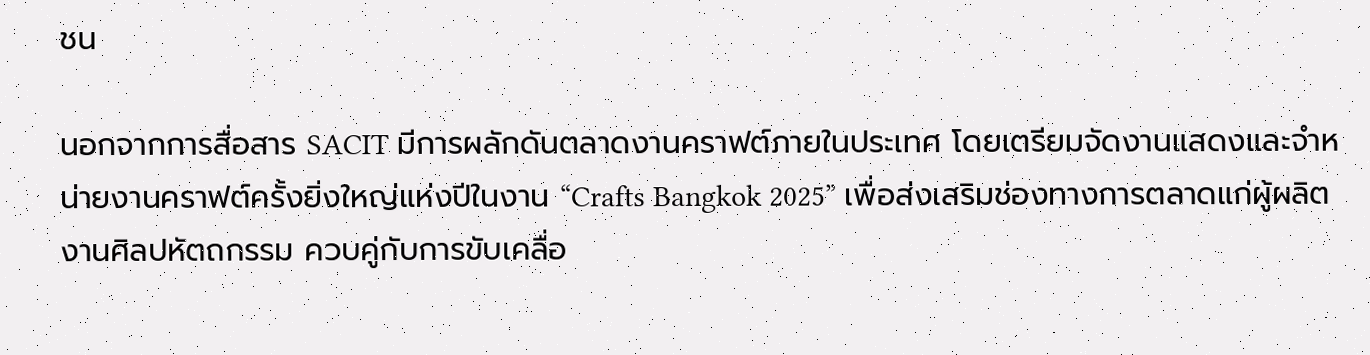ชน

นอกจากการสื่อสาร SACIT มีการผลักดันตลาดงานคราฟต์ภายในประเทศ โดยเตรียมจัดงานแสดงและจำหน่ายงานคราฟต์ครั้งยิ่งใหญ่แห่งปีในงาน “Crafts Bangkok 2025” เพื่อส่งเสริมช่องทางการตลาดแก่ผู้ผลิตงานศิลปหัตถกรรม ควบคู่กับการขับเคลื่อ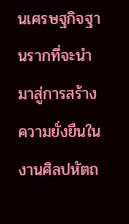นเศรษฐกิจฐานรากที่จะนำมาสู่การสร้างความยั่งยืนในงานศิลปหัตถ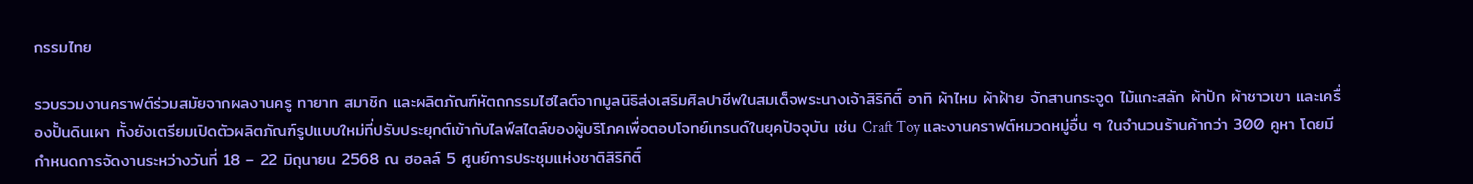กรรมไทย

รวบรวมงานคราฟต์ร่วมสมัยจากผลงานครู ทายาท สมาชิก และผลิตภัณฑ์หัตถกรรมไฮไลต์จากมูลนิธิส่งเสริมศิลปาชีพในสมเด็จพระนางเจ้าสิริกิติ์ อาทิ ผ้าไหม ผ้าฝ้าย จักสานกระจูด ไม้แกะสลัก ผ้าปัก ผ้าชาวเขา และเครื่องปั้นดินเผา ทั้งยังเตรียมเปิดตัวผลิตภัณฑ์รูปแบบใหม่ที่ปรับประยุกต์เข้ากับไลฟ์สไตล์ของผู้บริโภคเพื่อตอบโจทย์เทรนด์ในยุคปัจจุบัน เช่น Craft Toy และงานคราฟต์หมวดหมู่อื่น ๆ ในจำนวนร้านค้ากว่า 300 คูหา โดยมีกำหนดการจัดงานระหว่างวันที่ 18 – 22 มิถุนายน 2568 ณ ฮอลล์ 5 ศูนย์การประชุมแห่งชาติสิริกิติ์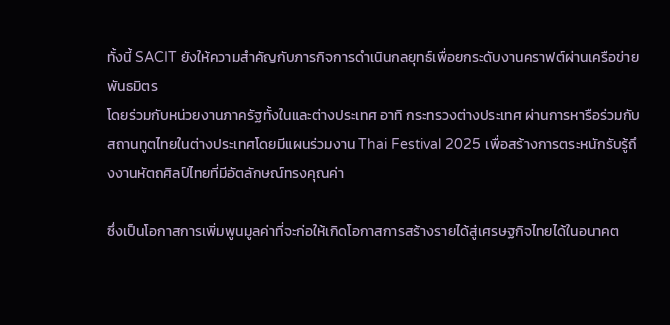ทั้งนี้ SACIT ยังให้ความสำคัญกับภารกิจการดำเนินกลยุทธ์เพื่อยกระดับงานคราฟต์ผ่านเครือข่ายพันธมิตร
โดยร่วมกับหน่วยงานภาครัฐทั้งในและต่างประเทศ อาทิ กระทรวงต่างประเทศ ผ่านการหารือร่วมกับสถานทูตไทยในต่างประเทศโดยมีแผนร่วมงาน Thai Festival 2025 เพื่อสร้างการตระหนักรับรู้ถึงงานหัตถศิลป์ไทยที่มีอัตลักษณ์ทรงคุณค่า

ซึ่งเป็นโอกาสการเพิ่มพูนมูลค่าที่จะก่อให้เกิดโอกาสการสร้างรายได้สู่เศรษฐกิจไทยได้ในอนาคต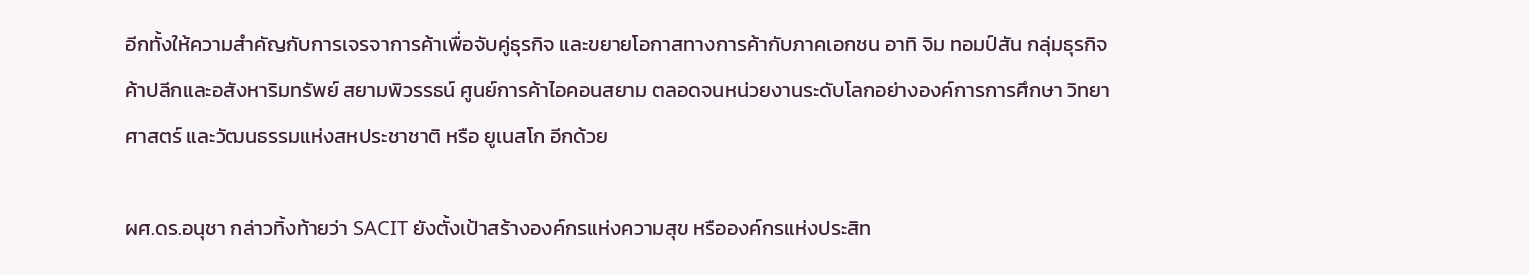อีกทั้งให้ความสำคัญกับการเจรจาการค้าเพื่อจับคู่ธุรกิจ และขยายโอกาสทางการค้ากับภาคเอกชน อาทิ จิม ทอมป์สัน กลุ่มธุรกิจค้าปลีกและอสังหาริมทรัพย์ สยามพิวรรธน์ ศูนย์การค้าไอคอนสยาม ตลอดจนหน่วยงานระดับโลกอย่างองค์การการศึกษา วิทยาศาสตร์ และวัฒนธรรมแห่งสหประชาชาติ หรือ ยูเนสโก อีกด้วย

ผศ.ดร.อนุชา กล่าวทิ้งท้ายว่า SACIT ยังตั้งเป้าสร้างองค์กรแห่งความสุข หรือองค์กรแห่งประสิท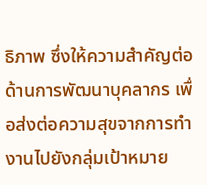ธิภาพ ซึ่งให้ความสำคัญต่อด้านการพัฒนาบุคลากร เพื่อส่งต่อความสุขจากการทำงานไปยังกลุ่มเป้าหมาย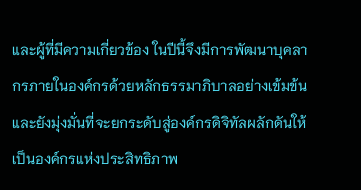และผู้ที่มีความเกี่ยวข้อง ในปีนี้จึงมีการพัฒนาบุคลากรภายในองค์กรด้วยหลักธรรมาภิบาลอย่างเข้มข้น และยังมุ่งมั่นที่จะยกระดับสู่องค์กรดิจิทัลผลักดันให้เป็นองค์กรแห่งประสิทธิภาพ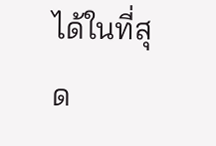ได้ในที่สุด